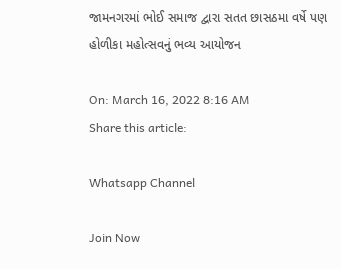જામનગરમાં ભોઈ સમાજ દ્વારા સતત છાસઠમા વર્ષે પણ હોળીકા મહોત્સવનું ભવ્ય આયોજન

On: March 16, 2022 8:16 AM
Share this article:

Whatsapp Channel

Join Now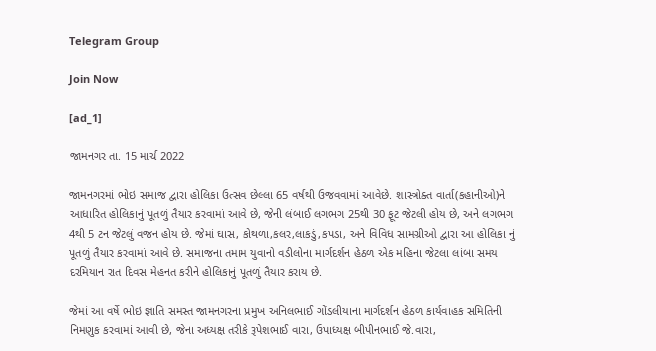Telegram Group

Join Now

[ad_1]

જામનગર તા. 15 માર્ચ 2022

જામનગરમાં ભોઇ સમાજ દ્વારા હોલિકા ઉત્સવ છેલ્લા 65 વર્ષથી ઉજવવામાં આવેછે. શાસ્ત્રોક્ત વાર્તા(કહાનીઓ)ને આધારિત હોલિકાનું પૂતળું તૈયાર કરવામાં આવે છે, જેની લંબાઈ લગભગ 25થી 30 ફૂટ જેટલી હોય છે, અને લગભગ 4થી 5 ટન જેટલું વજન હોય છે. જેમાં ઘાસ, કોથળા,કલર,લાકડું,કપડા, અને વિવિધ સામગ્રીઓ દ્વારા આ હોલિકા નું પૂતળું તૈયાર કરવામાં આવે છે. સમાજના તમામ યુવાનો વડીલોના માર્ગદર્શન હેઠળ એક મહિના જેટલા લાંબા સમય દરમિયાન રાત દિવસ મેહનત કરીને હોલિકાનું પૂતળું તૈયાર કરાય છે.

જેમાં આ વર્ષે ભોઇ જ્ઞાતિ સમસ્ત જામનગરના પ્રમુખ અનિલભાઈ ગોંડલીયાના માર્ગદર્શન હેઠળ કાર્યવાહક સમિતિની નિમણુક કરવામાં આવી છે, જેના અધ્યક્ષ તરીકે રૂપેશભાઈ વારા, ઉપાધ્યક્ષ બીપીનભાઈ જે.વારા,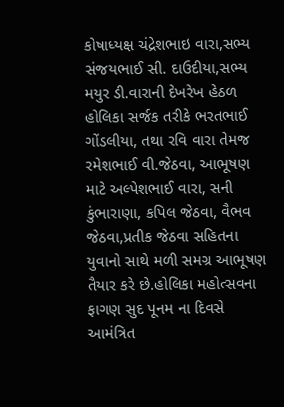કોષાધ્યક્ષ ચંદ્રેશભાઇ વારા,સભ્ય સંજયભાઈ સી. દાઉદીયા,સભ્ય મયુર ડી.વારાની દેખરેખ હેઠળ હોલિકા સર્જક તરીકે ભરતભાઈ ગોંડલીયા, તથા રવિ વારા તેમજ રમેશભાઈ વી.જેઠવા, આભૂષણ માટે અલ્પેશભાઈ વારા, સની કુંભારાણા, કપિલ જેઠવા, વૈભવ જેઠવા,પ્રતીક જેઠવા સહિતના યુવાનો સાથે મળી સમગ્ર આભૂષણ તૈયાર કરે છે.હોલિકા મહોત્સવના ફાગણ સુદ પૂનમ ના દિવસે આમંત્રિત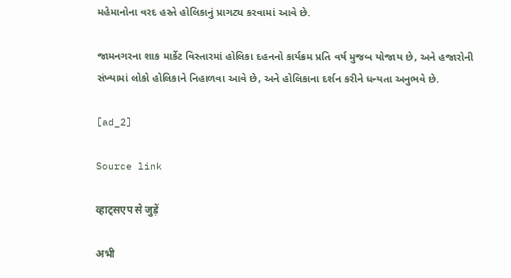મહેમાનોના વરદ હસ્તે હોલિકાનું પ્રાગટ્ય કરવામાં આવે છે.

જામનગરના શાક માર્કેટ વિસ્તારમાં હોલિકા દહનનો કાર્યક્રમ પ્રતિ વર્ષ મુજબ યોજાય છે, અને હજારોની સંખ્યામાં લોકો હોલિકાને નિહાળવા આવે છે, અને હોલિકાના દર્શન કરીને ધન્યતા અનુભવે છે.

[ad_2]

Source link

व्हाट्सएप से जुड़ें

अभी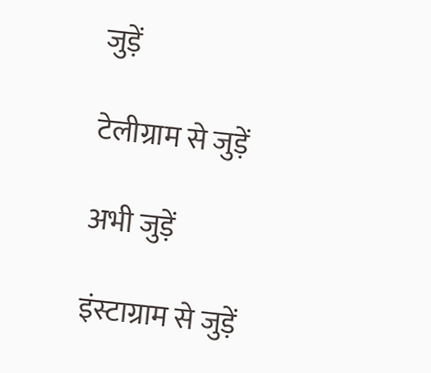जुड़ें

टेलीग्राम से जुड़ें

अभी जुड़ें

इंस्टाग्राम से जुड़ें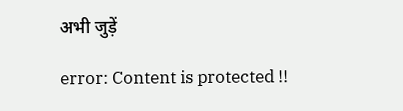अभी जुड़ें

error: Content is protected !!